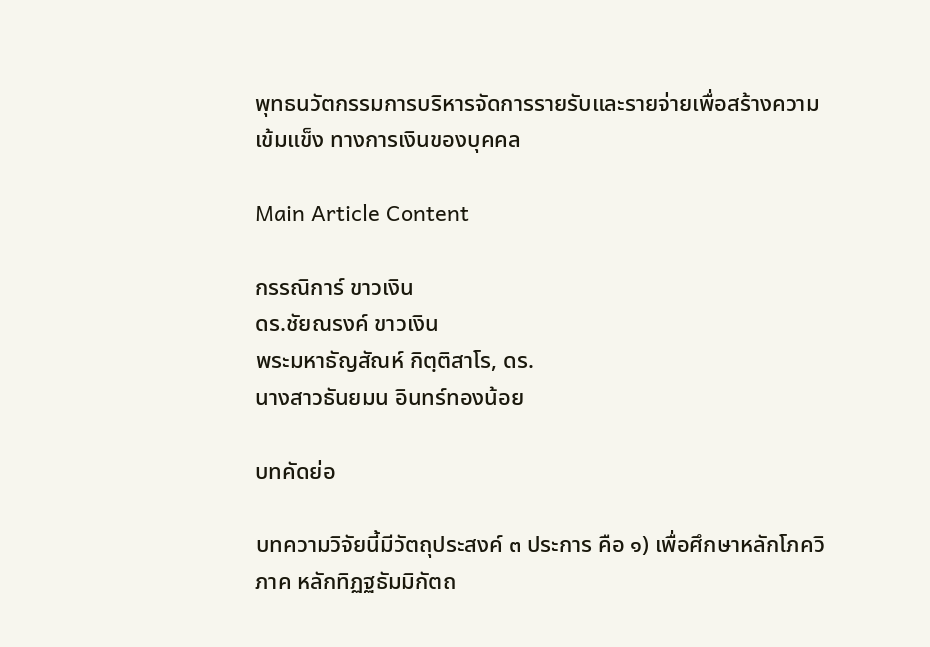พุทธนวัตกรรมการบริหารจัดการรายรับและรายจ่ายเพื่อสร้างความเข้มแข็ง ทางการเงินของบุคคล

Main Article Content

กรรณิการ์ ขาวเงิน
ดร.ชัยณรงค์ ขาวเงิน
พระมหาธัญสัณห์ กิตฺติสาโร, ดร.
นางสาวธันยมน อินทร์ทองน้อย

บทคัดย่อ

บทความวิจัยนี้มีวัตถุประสงค์ ๓ ประการ คือ ๑) เพื่อศึกษาหลักโภควิภาค หลักทิฏฐธัมมิกัตถ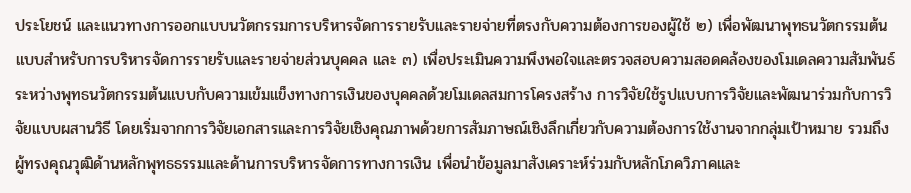ประโยชน์ และแนวทางการออกแบบนวัตกรรมการบริหารจัดการรายรับและรายจ่ายที่ตรงกับความต้องการของผู้ใช้ ๒) เพื่อพัฒนาพุทธนวัตกรรมต้นแบบสำหรับการบริหารจัดการรายรับและรายจ่ายส่วนบุคคล และ ๓) เพื่อประเมินความพึงพอใจและตรวจสอบความสอดคล้องของโมเดลความสัมพันธ์ระหว่างพุทธนวัตกรรมต้นแบบกับความเข้มแข็งทางการเงินของบุคคลด้วยโมเดลสมการโครงสร้าง การวิจัยใช้รูปแบบการวิจัยและพัฒนาร่วมกับการวิจัยแบบผสานวิธี โดยเริ่มจากการวิจัยเอกสารและการวิจัยเชิงคุณภาพด้วยการสัมภาษณ์เชิงลึกเกี่ยวกับความต้องการใช้งานจากกลุ่มเป้าหมาย รวมถึงผู้ทรงคุณวุฒิด้านหลักพุทธธรรมและด้านการบริหารจัดการทางการเงิน เพื่อนำข้อมูลมาสังเคราะห์ร่วมกับหลักโภควิภาคและ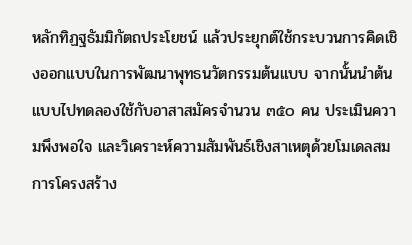หลักทิฏฐธัมมิกัตถประโยชน์ แล้วประยุกต์ใช้กระบวนการคิดเชิงออกแบบในการพัฒนาพุทธนวัตกรรมต้นแบบ จากนั้นนำต้นแบบไปทดลองใช้กับอาสาสมัครจำนวน ๓๕๐ คน ประเมินความพึงพอใจ และวิเคราะห์ความสัมพันธ์เชิงสาเหตุด้วยโมเดลสมการโครงสร้าง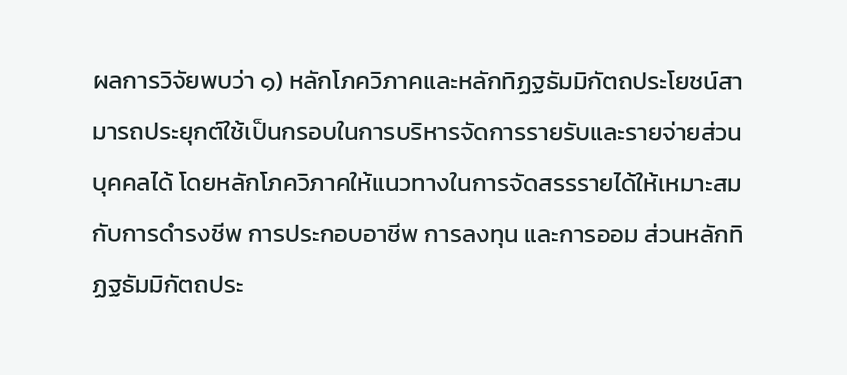ผลการวิจัยพบว่า ๑) หลักโภควิภาคและหลักทิฏฐธัมมิกัตถประโยชน์สามารถประยุกต์ใช้เป็นกรอบในการบริหารจัดการรายรับและรายจ่ายส่วนบุคคลได้ โดยหลักโภควิภาคให้แนวทางในการจัดสรรรายได้ให้เหมาะสมกับการดำรงชีพ การประกอบอาชีพ การลงทุน และการออม ส่วนหลักทิฏฐธัมมิกัตถประ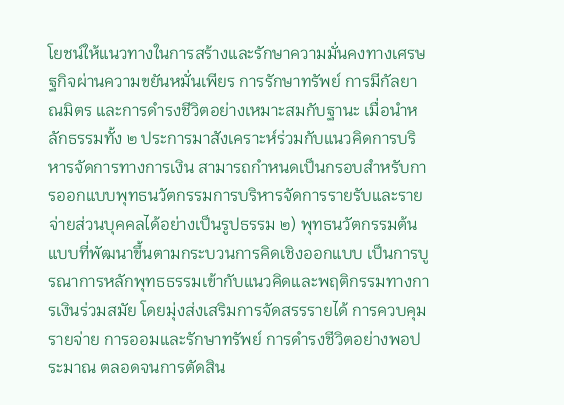โยชน์ให้แนวทางในการสร้างและรักษาความมั่นคงทางเศรษฐกิจผ่านความขยันหมั่นเพียร การรักษาทรัพย์ การมีกัลยาณมิตร และการดำรงชีวิตอย่างเหมาะสมกับฐานะ เมื่อนำหลักธรรมทั้ง ๒ ประการมาสังเคราะห์ร่วมกับแนวคิดการบริหารจัดการทางการเงิน สามารถกำหนดเป็นกรอบสำหรับการออกแบบพุทธนวัตกรรมการบริหารจัดการรายรับและรายจ่ายส่วนบุคคลได้อย่างเป็นรูปธรรม ๒) พุทธนวัตกรรมต้นแบบที่พัฒนาขึ้นตามกระบวนการคิดเชิงออกแบบ เป็นการบูรณาการหลักพุทธธรรมเข้ากับแนวคิดและพฤติกรรมทางการเงินร่วมสมัย โดยมุ่งส่งเสริมการจัดสรรรายได้ การควบคุมรายจ่าย การออมและรักษาทรัพย์ การดำรงชีวิตอย่างพอประมาณ ตลอดจนการตัดสิน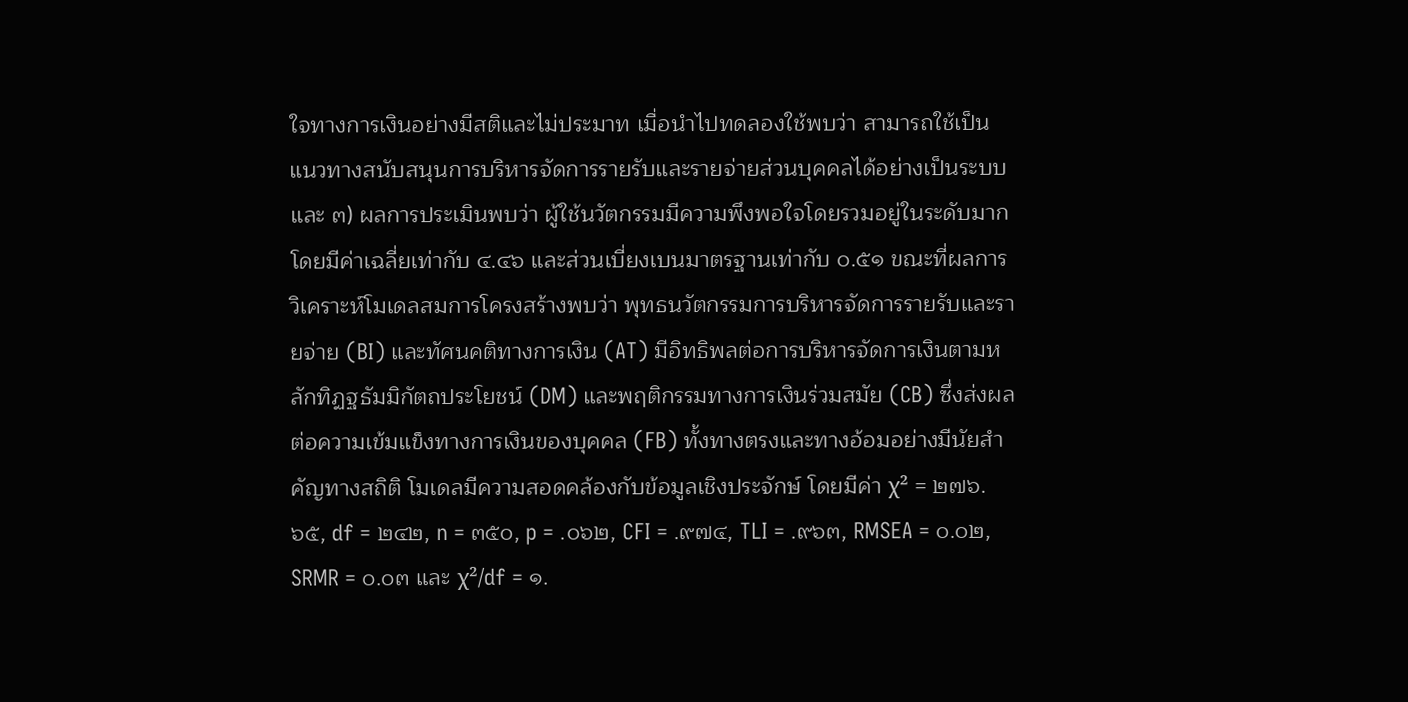ใจทางการเงินอย่างมีสติและไม่ประมาท เมื่อนำไปทดลองใช้พบว่า สามารถใช้เป็นแนวทางสนับสนุนการบริหารจัดการรายรับและรายจ่ายส่วนบุคคลได้อย่างเป็นระบบ และ ๓) ผลการประเมินพบว่า ผู้ใช้นวัตกรรมมีความพึงพอใจโดยรวมอยู่ในระดับมาก โดยมีค่าเฉลี่ยเท่ากับ ๔.๔๖ และส่วนเบี่ยงเบนมาตรฐานเท่ากับ ๐.๕๑ ขณะที่ผลการวิเคราะห์โมเดลสมการโครงสร้างพบว่า พุทธนวัตกรรมการบริหารจัดการรายรับและรายจ่าย (BI) และทัศนคติทางการเงิน (AT) มีอิทธิพลต่อการบริหารจัดการเงินตามหลักทิฏฐธัมมิกัตถประโยชน์ (DM) และพฤติกรรมทางการเงินร่วมสมัย (CB) ซึ่งส่งผลต่อความเข้มแข็งทางการเงินของบุคคล (FB) ทั้งทางตรงและทางอ้อมอย่างมีนัยสำคัญทางสถิติ โมเดลมีความสอดคล้องกับข้อมูลเชิงประจักษ์ โดยมีค่า χ² = ๒๗๖.๖๕, df = ๒๔๒, n = ๓๕๐, p = .๐๖๒, CFI = .๙๗๔, TLI = .๙๖๓, RMSEA = ๐.๐๒, SRMR = ๐.๐๓ และ χ²/df = ๑.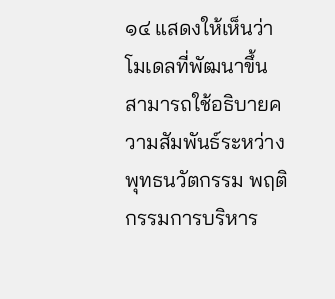๑๔ แสดงให้เห็นว่าโมเดลที่พัฒนาขึ้นสามารถใช้อธิบายความสัมพันธ์ระหว่างพุทธนวัตกรรม พฤติกรรมการบริหาร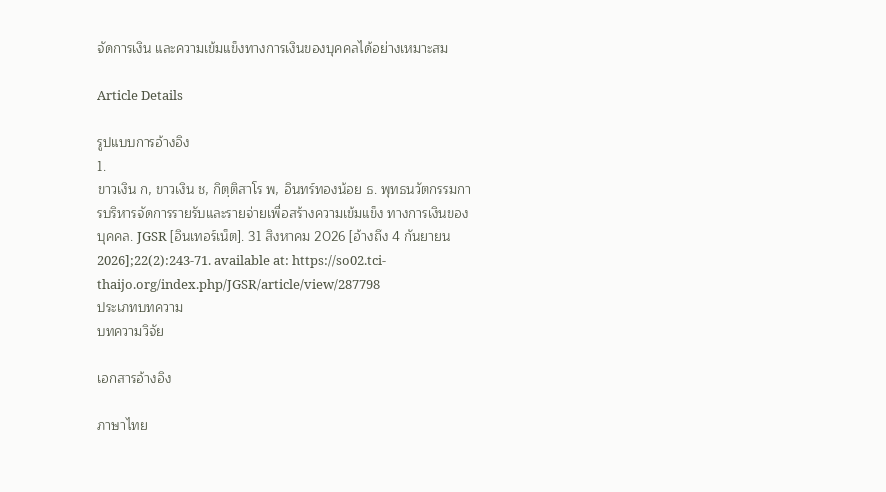จัดการเงิน และความเข้มแข็งทางการเงินของบุคคลได้อย่างเหมาะสม

Article Details

รูปแบบการอ้างอิง
1.
ขาวเงิน ก, ขาวเงิน ช, กิตฺติสาโร พ, อินทร์ทองน้อย ธ. พุทธนวัตกรรมการบริหารจัดการรายรับและรายจ่ายเพื่อสร้างความเข้มแข็ง ทางการเงินของบุคคล. JGSR [อินเทอร์เน็ต]. 31 สิงหาคม 2026 [อ้างถึง 4 กันยายน 2026];22(2):243-71. available at: https://so02.tci-thaijo.org/index.php/JGSR/article/view/287798
ประเภทบทความ
บทความวิจัย

เอกสารอ้างอิง

ภาษาไทย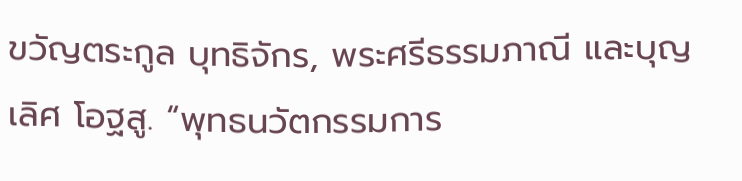ขวัญตระกูล บุทธิจักร, พระศรีธรรมภาณี และบุญเลิศ โอฐสู. “พุทธนวัตกรรมการ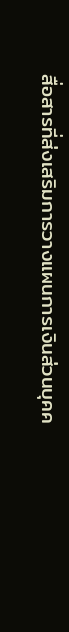สื่อสารที่ส่งเสริมการวางแผนการเงินส่วนบุคค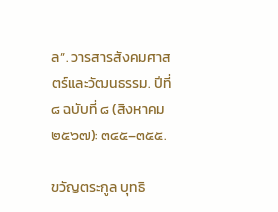ล”. วารสารสังคมศาสตร์และวัฒนธรรม. ปีที่ ๘ ฉบับที่ ๘ (สิงหาคม ๒๕๖๗): ๓๔๕–๓๕๕.

ขวัญตระกูล บุทธิ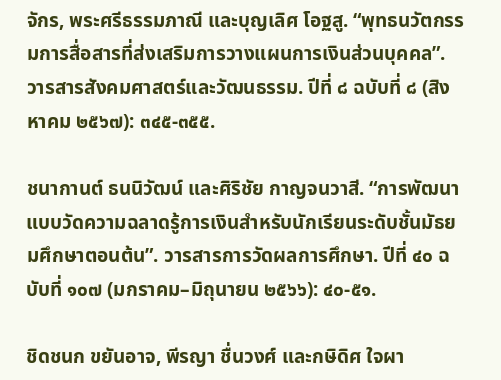จักร, พระศรีธรรมภาณี และบุญเลิศ โอฐสู. “พุทธนวัตกรรมการสื่อสารที่ส่งเสริมการวางแผนการเงินส่วนบุคคล”. วารสารสังคมศาสตร์และวัฒนธรรม. ปีที่ ๘ ฉบับที่ ๘ (สิงหาคม ๒๕๖๗): ๓๔๕-๓๕๕.

ชนากานต์ ธนนิวัฒน์ และศิริชัย กาญจนวาสี. “การพัฒนาแบบวัดความฉลาดรู้การเงินสำหรับนักเรียนระดับชั้นมัธยมศึกษาตอนต้น”. วารสารการวัดผลการศึกษา. ปีที่ ๔๐ ฉบับที่ ๑๐๗ (มกราคม–มิถุนายน ๒๕๖๖): ๔๐-๕๑.

ชิดชนก ขยันอาจ, พีรญา ชื่นวงศ์ และกษิดิศ ใจผา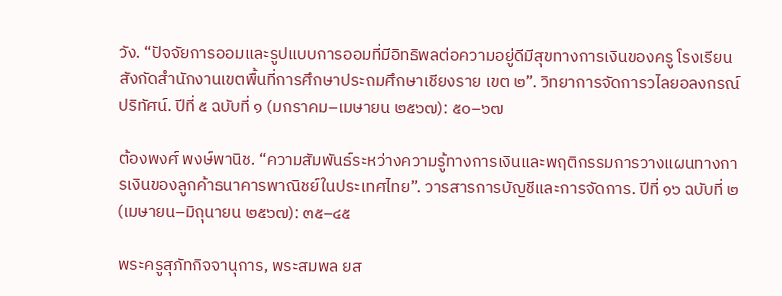วัง. “ปัจจัยการออมและรูปแบบการออมที่มีอิทธิพลต่อความอยู่ดีมีสุขทางการเงินของครู โรงเรียนสังกัดสำนักงานเขตพื้นที่การศึกษาประถมศึกษาเชียงราย เขต ๒”. วิทยาการจัดการวไลยอลงกรณ์ปริทัศน์. ปีที่ ๕ ฉบับที่ ๑ (มกราคม–เมษายน ๒๕๖๗): ๕๐–๖๗

ต้องพงศ์ พงษ์พานิช. “ความสัมพันธ์ระหว่างความรู้ทางการเงินและพฤติกรรมการวางแผนทางการเงินของลูกค้าธนาคารพาณิชย์ในประเทศไทย”. วารสารการบัญชีและการจัดการ. ปีที่ ๑๖ ฉบับที่ ๒ (เมษายน–มิถุนายน ๒๕๖๗): ๓๕–๔๕

พระครูสุภัทกิจจานุการ, พระสมพล ยส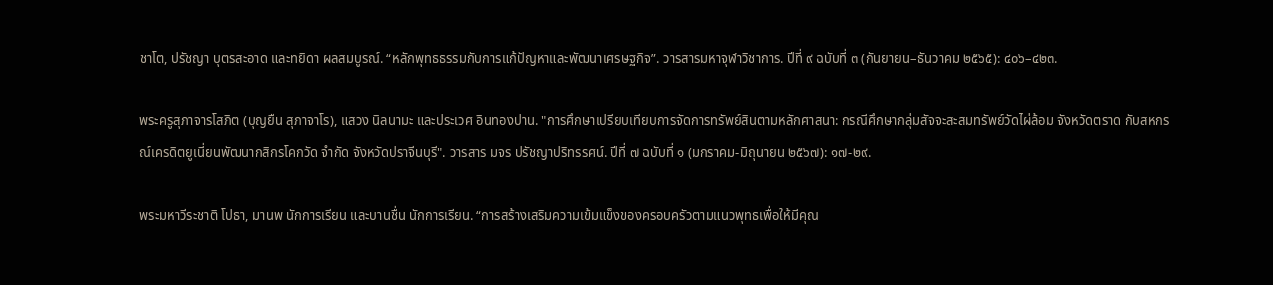ชาโต, ปรัชญา บุตรสะอาด และทยิดา ผลสมบูรณ์. “หลักพุทธธรรมกับการแก้ปัญหาและพัฒนาเศรษฐกิจ”. วารสารมหาจุฬาวิชาการ. ปีที่ ๙ ฉบับที่ ๓ (กันยายน–ธันวาคม ๒๕๖๕): ๔๐๖–๔๒๓.

พระครูสุภาจารโสภิต (บุญยืน สุภาจาโร), แสวง นิลนามะ และประเวศ อินทองปาน. "การศึกษาเปรียบเทียบการจัดการทรัพย์สินตามหลักศาสนา: กรณีศึกษากลุ่มสัจจะสะสมทรัพย์วัดไผ่ล้อม จังหวัดตราด กับสหกรณ์เครดิตยูเนี่ยนพัฒนากสิกรโคกวัด จำกัด จังหวัดปราจีนบุรี". วารสาร มจร ปรัชญาปริทรรศน์. ปีที่ ๗ ฉบับที่ ๑ (มกราคม-มิถุนายน ๒๕๖๗): ๑๗-๒๙.

พระมหาวีระชาติ โปธา, มานพ นักการเรียน และบานชื่น นักการเรียน. “การสร้างเสริมความเข้มแข็งของครอบครัวตามแนวพุทธเพื่อให้มีคุณ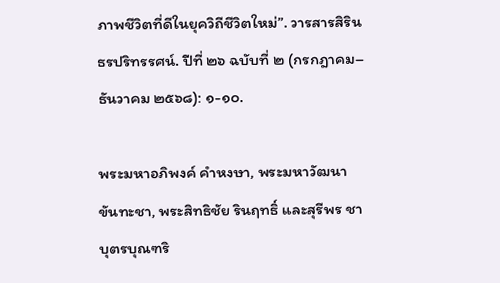ภาพชีวิตที่ดีในยุควิถีชีวิตใหม่”. วารสารสิรินธรปริทรรศน์. ปีที่ ๒๖ ฉบับที่ ๒ (กรกฎาคม–ธันวาคม ๒๕๖๘): ๑-๑๐.

พระมหาอภิพงค์ คําหงษา, พระมหาวัฒนา ขันทะชา, พระสิทธิชัย รินฤทธิ์ และสุรีพร ชาบุตรบุณฑริ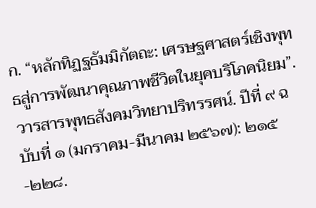ก. “หลักทิฏฐธัมมิกัตถะ: เศรษฐศาสตร์เชิงพุทธสู่การพัฒนาคุณภาพชีวิตในยุคบริโภคนิยม”. วารสารพุทธสังคมวิทยาปริทรรศน์. ปีที่ ๙ ฉบับที่ ๑ (มกราคม-มีนาคม ๒๕๖๗): ๒๑๕-๒๒๘.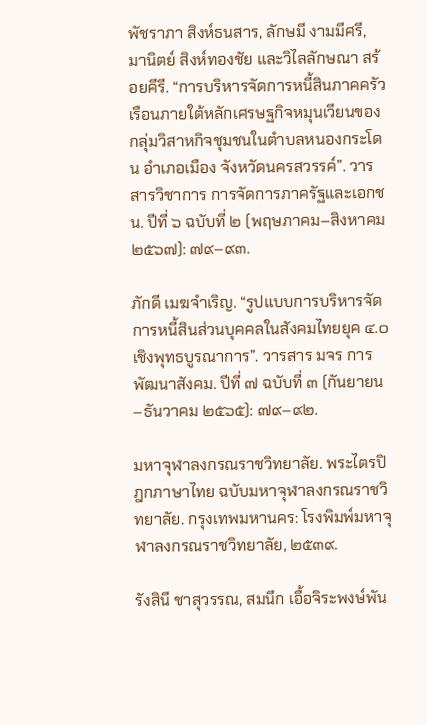พัชราภา สิงห์ธนสาร, ลักษมี งามมีศรี, มานิตย์ สิงห์ทองชัย และวิไลลักษณา สร้อยคีรี. “การบริหารจัดการหนี้สินภาคครัวเรือนภายใต้หลักเศรษฐกิจหมุนเวียนของกลุ่มวิสาหกิจชุมชนในตำบลหนองกระโดน อำเภอเมือง จังหวัดนครสวรรค์”. วารสารวิชาการ การจัดการภาครัฐและเอกชน. ปีที่ ๖ ฉบับที่ ๒ (พฤษภาคม–สิงหาคม ๒๕๖๗): ๗๙–๙๓.

ภักดี เมฆจำเริญ. “รูปแบบการบริหารจัดการหนี้สินส่วนบุคคลในสังคมไทยยุค ๔.๐ เชิงพุทธบูรณาการ”. วารสาร มจร การพัฒนาสังคม. ปีที่ ๗ ฉบับที่ ๓ (กันยายน–ธันวาคม ๒๕๖๕): ๗๙–๙๒.

มหาจุฬาลงกรณราชวิทยาลัย. พระไตรปิฎกภาษาไทย ฉบับมหาจุฬาลงกรณราชวิทยาลัย. กรุงเทพมหานคร: โรงพิมพ์มหาจุฬาลงกรณราชวิทยาลัย, ๒๕๓๙.

รังสินี ชาสุวรรณ, สมนึก เอื้อจิระพงษ์พัน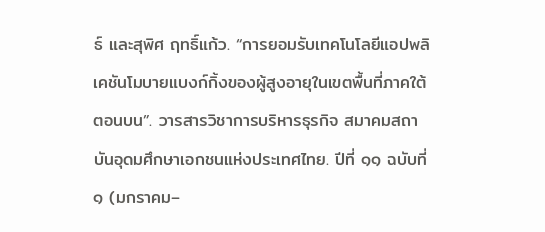ธ์ และสุพิศ ฤทธิ์แก้ว. “การยอมรับเทคโนโลยีแอปพลิเคชันโมบายแบงก์กิ้งของผู้สูงอายุในเขตพื้นที่ภาคใต้ตอนบน”. วารสารวิชาการบริหารธุรกิจ สมาคมสถาบันอุดมศึกษาเอกชนแห่งประเทศไทย. ปีที่ ๑๑ ฉบับที่ ๑ (มกราคม–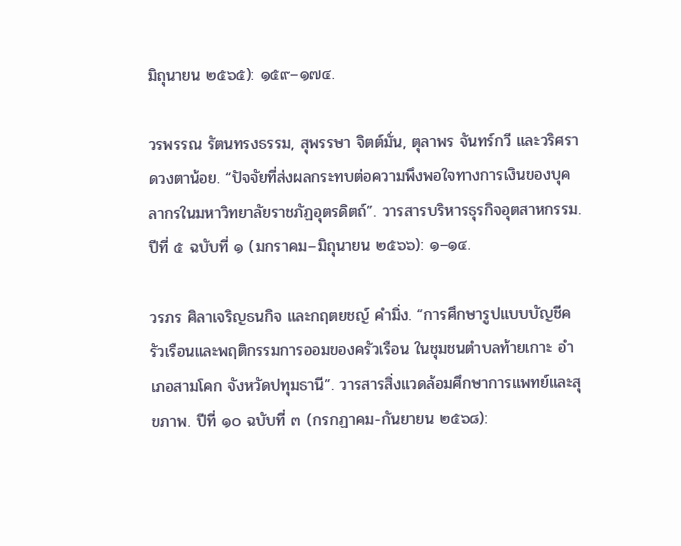มิถุนายน ๒๕๖๕): ๑๕๙–๑๗๔.

วรพรรณ รัตนทรงธรรม, สุพรรษา จิตต์มั่น, ตุลาพร จันทร์กวี และวริศรา ดวงตาน้อย. “ปัจจัยที่ส่งผลกระทบต่อความพึงพอใจทางการเงินของบุคลากรในมหาวิทยาลัยราชภัฏอุตรดิตถ์”. วารสารบริหารธุรกิจอุตสาหกรรม. ปีที่ ๕ ฉบับที่ ๑ (มกราคม–มิถุนายน ๒๕๖๖): ๑–๑๔.

วรภร ศิลาเจริญธนกิจ และกฤตยชญ์ คำมิ่ง. “การศึกษารูปแบบบัญชีครัวเรือนและพฤติกรรมการออมของครัวเรือน ในชุมชนตำบลท้ายเกาะ อําเภอสามโคก จังหวัดปทุมธานี”. วารสารสิ่งแวดล้อมศึกษาการแพทย์และสุขภาพ. ปีที่ ๑๐ ฉบับที่ ๓ (กรกฏาคม-กันยายน ๒๕๖๘):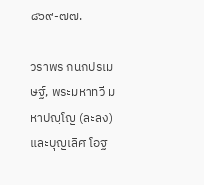๘๖๙-๗๗.

วราพร กนกปรเมษฐ์, พระมหาทวี มหาปญฺโญ (ละลง) และบุญเลิศ โอฐ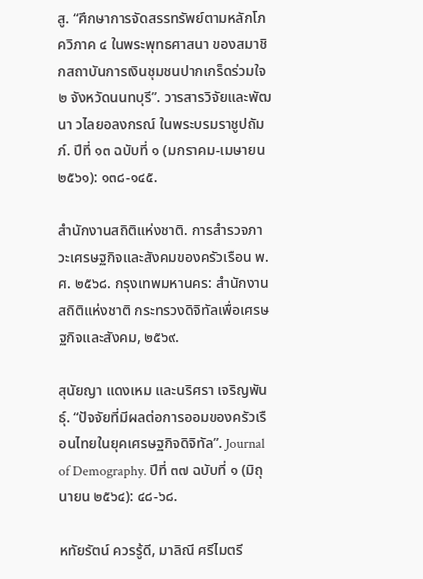สู. “ศึกษาการจัดสรรทรัพย์ตามหลักโภควิภาค ๔ ในพระพุทธศาสนา ของสมาชิกสถาบันการเงินชุมชนปากเกร็ดร่วมใจ ๒ จังหวัดนนทบุรี”. วารสารวิจัยและพัฒนา วไลยอลงกรณ์ ในพระบรมราชูปถัมภ์. ปีที่ ๑๓ ฉบับที่ ๑ (มกราคม-เมษายน ๒๕๖๑): ๑๓๘-๑๔๕.

สำนักงานสถิติแห่งชาติ. การสำรวจภาวะเศรษฐกิจและสังคมของครัวเรือน พ.ศ. ๒๕๖๘. กรุงเทพมหานคร: สำนักงานสถิติแห่งชาติ กระทรวงดิจิทัลเพื่อเศรษฐกิจและสังคม, ๒๕๖๙.

สุนัยญา แดงเหม และนริศรา เจริญพันธุ์. “ปัจจัยที่มีผลต่อการออมของครัวเรือนไทยในยุคเศรษฐกิจดิจิทัล”. Journal of Demography. ปีที่ ๓๗ ฉบับที่ ๑ (มิถุนายน ๒๕๖๔): ๔๘-๖๘.

หทัยรัตน์ ควรรู้ดี, มาลิณี ศรีไมตรี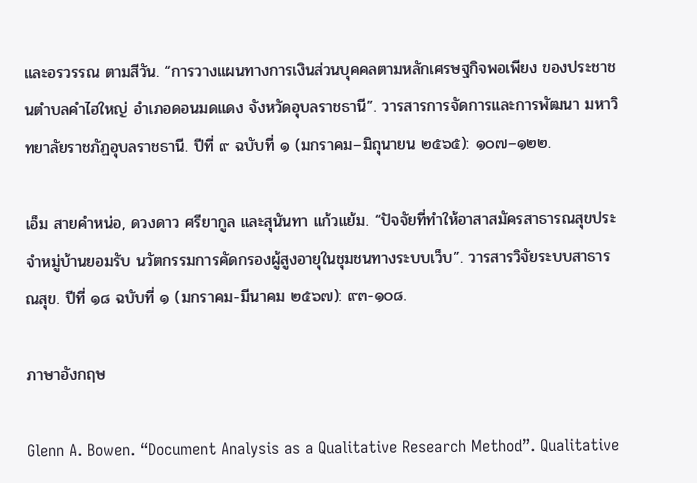และอรวรรณ ตามสีวัน. “การวางแผนทางการเงินส่วนบุคคลตามหลักเศรษฐกิจพอเพียง ของประชาชนตำบลคำไฮใหญ่ อำเภอดอนมดแดง จังหวัดอุบลราชธานี”. วารสารการจัดการและการพัฒนา มหาวิทยาลัยราชภัฏอุบลราชธานี. ปีที่ ๙ ฉบับที่ ๑ (มกราคม–มิถุนายน ๒๕๖๕): ๑๐๗–๑๒๒.

เอ็ม สายคำหน่อ, ดวงดาว ศรียากูล และสุนันทา แก้วแย้ม. “ปัจจัยที่ทำให้อาสาสมัครสาธารณสุขประจำหมู่บ้านยอมรับ นวัตกรรมการคัดกรองผู้สูงอายุในชุมชนทางระบบเว็บ”. วารสารวิจัยระบบสาธารณสุข. ปีที่ ๑๘ ฉบับที่ ๑ (มกราคม-มีนาคม ๒๕๖๗): ๙๓-๑๐๘.

ภาษาอังกฤษ

Glenn A. Bowen. “Document Analysis as a Qualitative Research Method”. Qualitative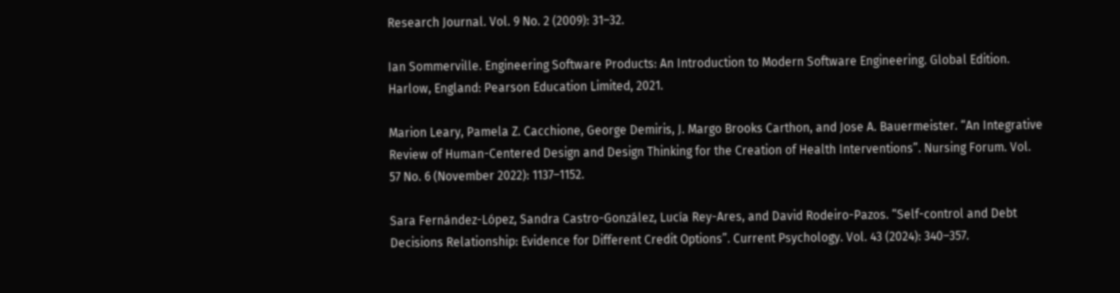Research Journal. Vol. 9 No. 2 (2009): 31–32.

Ian Sommerville. Engineering Software Products: An Introduction to Modern Software Engineering. Global Edition. Harlow, England: Pearson Education Limited, 2021.

Marion Leary, Pamela Z. Cacchione, George Demiris, J. Margo Brooks Carthon, and Jose A. Bauermeister. “An Integrative Review of Human-Centered Design and Design Thinking for the Creation of Health Interventions”. Nursing Forum. Vol. 57 No. 6 (November 2022): 1137–1152.

Sara Fernández-López, Sandra Castro-González, Lucía Rey-Ares, and David Rodeiro-Pazos. “Self-control and Debt Decisions Relationship: Evidence for Different Credit Options”. Current Psychology. Vol. 43 (2024): 340–357.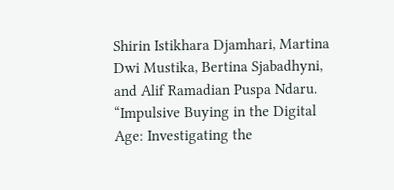Shirin Istikhara Djamhari, Martina Dwi Mustika, Bertina Sjabadhyni, and Alif Ramadian Puspa Ndaru. “Impulsive Buying in the Digital Age: Investigating the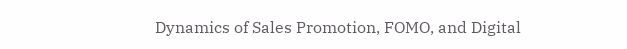Dynamics of Sales Promotion, FOMO, and Digital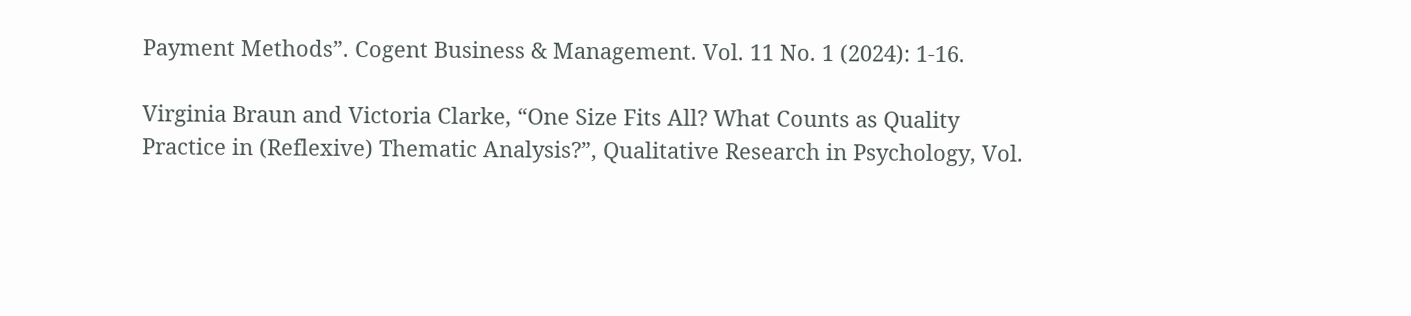Payment Methods”. Cogent Business & Management. Vol. 11 No. 1 (2024): 1-16.

Virginia Braun and Victoria Clarke, “One Size Fits All? What Counts as Quality Practice in (Reflexive) Thematic Analysis?”, Qualitative Research in Psychology, Vol.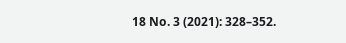18 No. 3 (2021): 328–352.